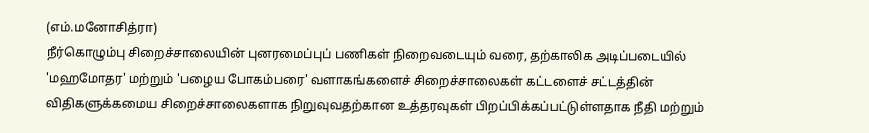(எம்.மனோசித்ரா)
நீர்கொழும்பு சிறைச்சாலையின் புனரமைப்புப் பணிகள் நிறைவடையும் வரை, தற்காலிக அடிப்படையில் 'மஹமோதர' மற்றும் 'பழைய போகம்பரை' வளாகங்களைச் சிறைச்சாலைகள் கட்டளைச் சட்டத்தின் விதிகளுக்கமைய சிறைச்சாலைகளாக நிறுவுவதற்கான உத்தரவுகள் பிறப்பிக்கப்பட்டுள்ளதாக நீதி மற்றும்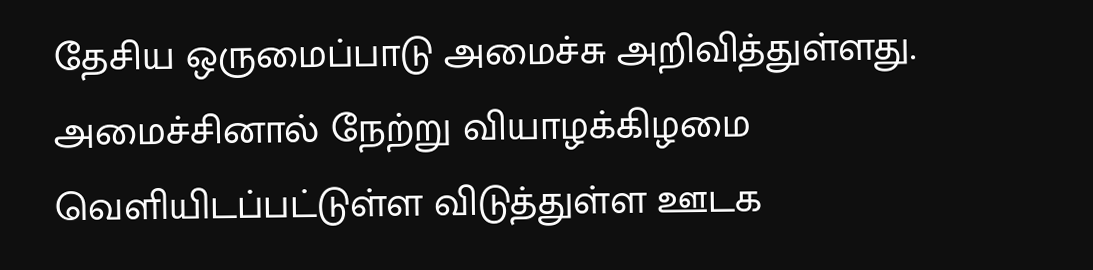தேசிய ஒருமைப்பாடு அமைச்சு அறிவித்துள்ளது.
அமைச்சினால் நேற்று வியாழக்கிழமை வெளியிடப்பட்டுள்ள விடுத்துள்ள ஊடக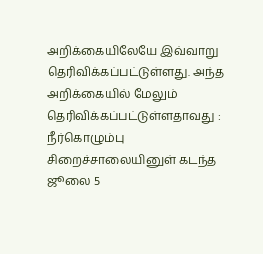அறிக்கையிலேயே இவ்வாறு தெரிவிக்கப்பட்டுள்ளது. அந்த அறிக்கையில் மேலும் தெரிவிக்கப்பட்டுள்ளதாவது :
நீர்கொழும்பு சிறைச்சாலையினுள் கடந்த ஜூலை 5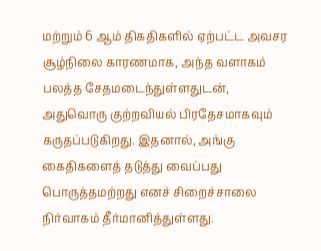மற்றும் 6 ஆம் திகதிகளில் ஏற்பட்ட அவசர சூழ்நிலை காரணமாக, அந்த வளாகம் பலத்த சேதமடைந்துள்ளதுடன், அதுவொரு குற்றவியல் பிரதேசமாகவும் கருதப்படுகிறது. இதனால், அங்கு கைதிகளைத் தடுத்து வைப்பது பொருத்தமற்றது எனச் சிறைச்சாலை நிர்வாகம் தீர்மானித்துள்ளது.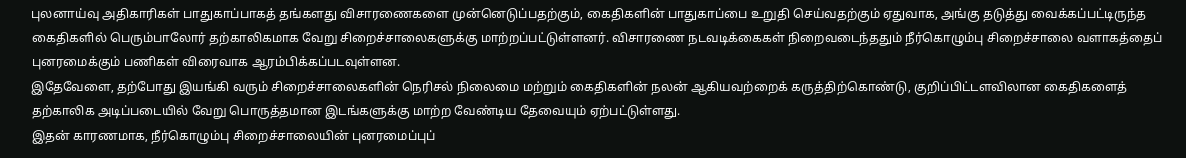புலனாய்வு அதிகாரிகள் பாதுகாப்பாகத் தங்களது விசாரணைகளை முன்னெடுப்பதற்கும், கைதிகளின் பாதுகாப்பை உறுதி செய்வதற்கும் ஏதுவாக, அங்கு தடுத்து வைக்கப்பட்டிருந்த கைதிகளில் பெரும்பாலோர் தற்காலிகமாக வேறு சிறைச்சாலைகளுக்கு மாற்றப்பட்டுள்ளனர். விசாரணை நடவடிக்கைகள் நிறைவடைந்ததும் நீர்கொழும்பு சிறைச்சாலை வளாகத்தைப் புனரமைக்கும் பணிகள் விரைவாக ஆரம்பிக்கப்படவுள்ளன.
இதேவேளை, தற்போது இயங்கி வரும் சிறைச்சாலைகளின் நெரிசல் நிலைமை மற்றும் கைதிகளின் நலன் ஆகியவற்றைக் கருத்திற்கொண்டு, குறிப்பிட்டளவிலான கைதிகளைத் தற்காலிக அடிப்படையில் வேறு பொருத்தமான இடங்களுக்கு மாற்ற வேண்டிய தேவையும் ஏற்பட்டுள்ளது.
இதன் காரணமாக, நீர்கொழும்பு சிறைச்சாலையின் புனரமைப்புப்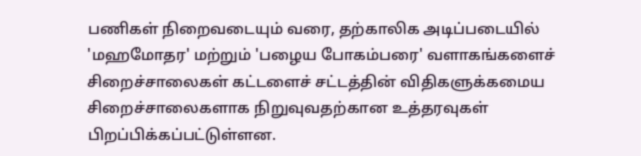பணிகள் நிறைவடையும் வரை, தற்காலிக அடிப்படையில் 'மஹமோதர' மற்றும் 'பழைய போகம்பரை' வளாகங்களைச் சிறைச்சாலைகள் கட்டளைச் சட்டத்தின் விதிகளுக்கமைய சிறைச்சாலைகளாக நிறுவுவதற்கான உத்தரவுகள் பிறப்பிக்கப்பட்டுள்ளன.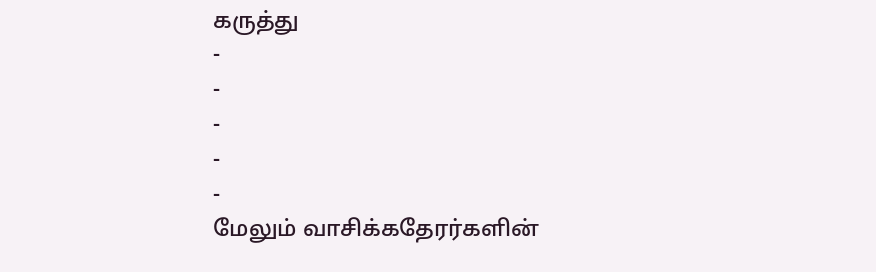கருத்து
-
-
-
-
-
மேலும் வாசிக்கதேரர்களின்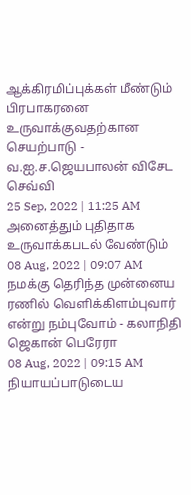ஆக்கிரமிப்புக்கள் மீண்டும் பிரபாகரனை உருவாக்குவதற்கான செயற்பாடு - வ.ஐ.ச.ஜெயபாலன் விசேட செவ்வி
25 Sep, 2022 | 11:25 AM
அனைத்தும் புதிதாக உருவாக்கபடல் வேண்டும்
08 Aug, 2022 | 09:07 AM
நமக்கு தெரிந்த முன்னைய ரணில் வெளிக்கிளம்புவார் என்று நம்புவோம் - கலாநிதி ஜெகான் பெரேரா
08 Aug, 2022 | 09:15 AM
நியாயப்பாடுடைய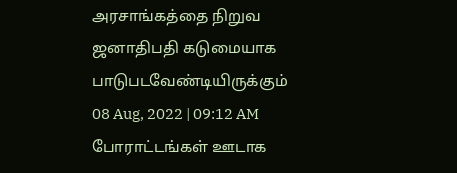அரசாங்கத்தை நிறுவ ஜனாதிபதி கடுமையாக பாடுபடவேண்டியிருக்கும்
08 Aug, 2022 | 09:12 AM
போராட்டங்கள் ஊடாக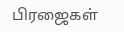பிரஜைகள்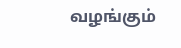வழங்கும்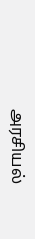அரசியல்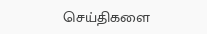செய்திகளை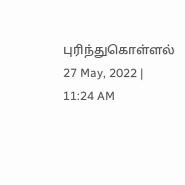புரிந்துகொள்ளல்
27 May, 2022 | 11:24 AM